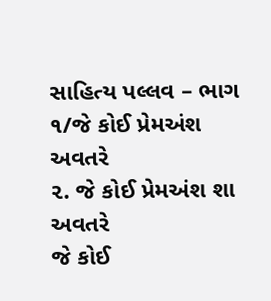સાહિત્ય પલ્લવ – ભાગ ૧/જે કોઈ પ્રેમઅંશ અવતરે
૨. જે કોઈ પ્રેમઅંશ શા અવતરે
જે કોઈ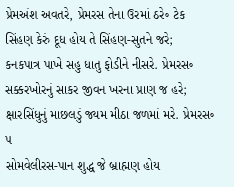પ્રેમઅંશ અવતરે, પ્રેમરસ તેના ઉરમાં ઠરે૰ ટેક
સિંહણ કેરું દૂધ હોય તે સિંહણ-સુતને જરે;
કનકપાત્ર પાખે સહુ ધાતુ ફોડીને નીસરે. પ્રેમરસ૰
સક્કરખોરનું સાકર જીવન ખરના પ્રાણ જ હરે;
ક્ષારસિંધુનું માછલડું જ્યમ મીઠા જળમાં મરે. પ્રેમરસ૰ ૫
સોમવેલીરસ-પાન શુદ્ધ જે બ્રાહ્મણ હોય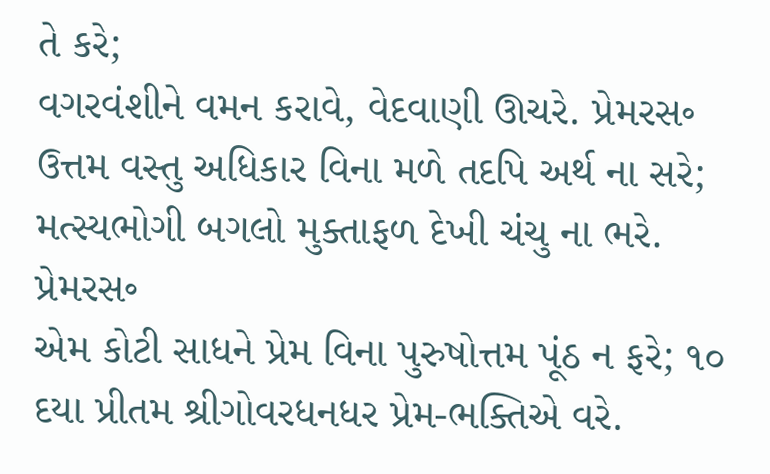તે કરે;
વગરવંશીને વમન કરાવે, વેદવાણી ઊચરે. પ્રેમરસ૰
ઉત્તમ વસ્તુ અધિકાર વિના મળે તદપિ અર્થ ના સરે;
મત્સ્યભોગી બગલો મુક્તાફળ દેખી ચંચુ ના ભરે. પ્રેમરસ૰
એમ કોટી સાધને પ્રેમ વિના પુરુષોત્તમ પૂંઠ ન ફરે; ૧૦
દયા પ્રીતમ શ્રીગોવરધનધર પ્રેમ-ભક્તિએ વરે.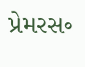પ્રેમરસ૰